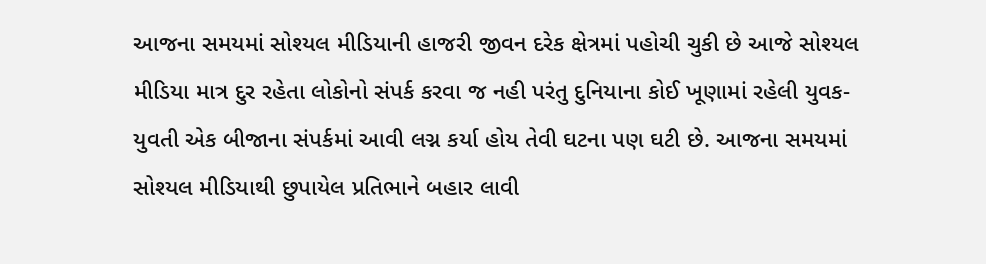આજના સમયમાં સોશ્યલ મીડિયાની હાજરી જીવન દરેક ક્ષેત્રમાં પહોચી ચુકી છે આજે સોશ્યલ મીડિયા માત્ર દુર રહેતા લોકોનો સંપર્ક કરવા જ નહી પરંતુ દુનિયાના કોઈ ખૂણામાં રહેલી યુવક-યુવતી એક બીજાના સંપર્કમાં આવી લગ્ન કર્યા હોય તેવી ઘટના પણ ઘટી છે. આજના સમયમાં સોશ્યલ મીડિયાથી છુપાયેલ પ્રતિભાને બહાર લાવી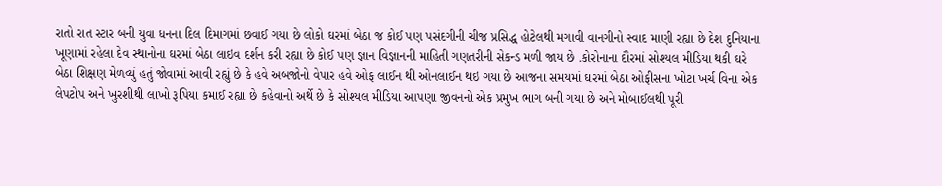રાતો રાત સ્ટાર બની યુવા ધનના દિલ દિમાગમાં છવાઈ ગયા છે લોકો ઘરમાં બેઠા જ કોઈ પણ પસંદગીની ચીજ પ્રસિદ્ધ હોટેલથી મગાવી વાનગીનો સ્વાદ માણી રહ્યા છે દેશ દુનિયાના ખૂણામાં રહેલા દેવ સ્થાનોના ઘરમાં બેઠા લાઇવ દર્શન કરી રહ્યા છે કોઈ પણ જ્ઞાન વિજ્ઞાનની માહિતી ગણતરીની સેકન્ડ મળી જાય છે .કોરોનાના દૌરમાં સોશ્યલ મીડિયા થકી ઘરે બેઠા શિક્ષણ મેળવ્યું હતું જોવામાં આવી રહ્યું છે કે હવે અબજોનો વેપાર હવે ઓફ લાઈન થી ઓનલાઈન થઇ ગયા છે આજના સમયમાં ઘરમાં બેઠા ઓફીસના ખોટા ખર્ચ વિના એક લેપટોપ અને ખુરશીથી લાખો રૂપિયા કમાઈ રહ્યા છે કહેવાનો અર્થે છે કે સોશ્યલ મીડિયા આપણા જીવનનો એક પ્રમુખ ભાગ બની ગયા છે અને મોબાઈલથી પૂરી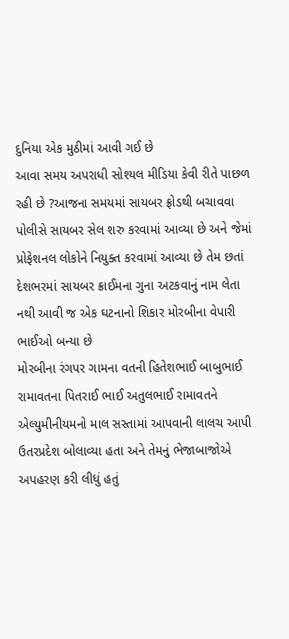દુનિયા એક મુઠીમાં આવી ગઈ છે
આવા સમય અપરાધી સોશ્યલ મીડિયા કેવી રીતે પાછળ રહી છે ?આજના સમયમાં સાયબર ફ્રોડથી બચાવવા પોલીસે સાયબર સેલ શરુ કરવામાં આવ્યા છે અને જેમાં પ્રોફેશનલ લોકોને નિયુક્ત કરવામાં આવ્યા છે તેમ છતાં દેશભરમાં સાયબર ક્રાઈમના ગુના અટકવાનું નામ લેતા નથી આવી જ એક ઘટનાનો શિકાર મોરબીના વેપારી ભાઈઓ બન્યા છે
મોરબીના રંગપર ગામના વતની હિતેશભાઈ બાબુભાઈ રામાવતના પિતરાઈ ભાઈ અતુલભાઈ રામાવતને એલ્યુમીનીયમનો માલ સસ્તામાં આપવાની લાલચ આપી ઉતરપ્રદેશ બોલાવ્યા હતા અને તેમનું ભેજાબાજોએ અપહરણ કરી લીધું હતું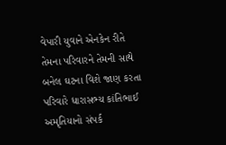વેપારી યુવાને એનકેન રીતે તેમના પરિવારને તેમની સાથે બનેલ ઘટના વિશે જાણ કરતા પરિવારે ધારાસભ્ય કાંતિભાઈ અમૃતિયાનો સંપર્ક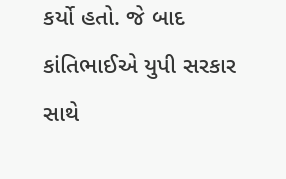કર્યો હતો. જે બાદ કાંતિભાઈએ યુપી સરકાર સાથે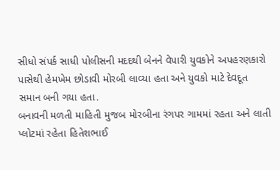સીધો સંપર્ક સાધી પોલીસની મદદથી બેનને વેપારી યુવકોને અપહરણકારો પાસેથી હેમખેમ છોડાવી મોરબી લાવ્યા હતા અને યુવકો માટે દેવદૂત સમાન બની ગયા હતા.
બનાવની મળતી માહિતી મુજબ મોરબીના રંગપર ગામમાં રહતા અને લાતી પ્લોટમાં રહેતા હિતેશભાઈ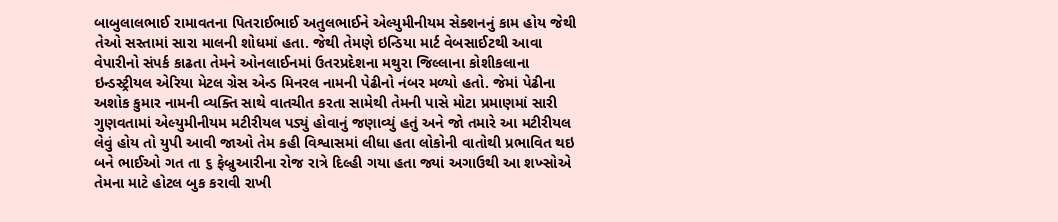બાબુલાલભાઈ રામાવતના પિતરાઈભાઈ અતુલભાઈને એલ્યુમીનીયમ સેક્શનનું કામ હોય જેથી તેઓ સસ્તામાં સારા માલની શોધમાં હતા. જેથી તેમણે ઇન્ડિયા માર્ટ વેબસાઈટથી આવા વેપારીનો સંપર્ક કાઢતા તેમને ઓનલાઈનમાં ઉતરપ્રદેશના મથુરા જિલ્લાના કોશીકલાના ઇન્ડસ્ટ્રીયલ એરિયા મેટલ ગ્રેસ એન્ડ મિનરલ નામની પેઢીનો નંબર મળ્યો હતો. જેમાં પેઢીના અશોક કુમાર નામની વ્યક્તિ સાથે વાતચીત કરતા સામેથી તેમની પાસે મોટા પ્રમાણમાં સારી ગુણવતામાં એલ્યુમીનીયમ મટીરીયલ પડ્યું હોવાનું જણાવ્યું હતું અને જો તમારે આ મટીરીયલ લેવું હોય તો યુપી આવી જાઓ તેમ કહી વિશ્વાસમાં લીધા હતા લોકોની વાતોથી પ્રભાવિત થઇ બને ભાઈઓ ગત તા ૬ ફેબ્રુઆરીના રોજ રાત્રે દિલ્હી ગયા હતા જ્યાં અગાઉથી આ શખ્સોએ તેમના માટે હોટલ બુક કરાવી રાખી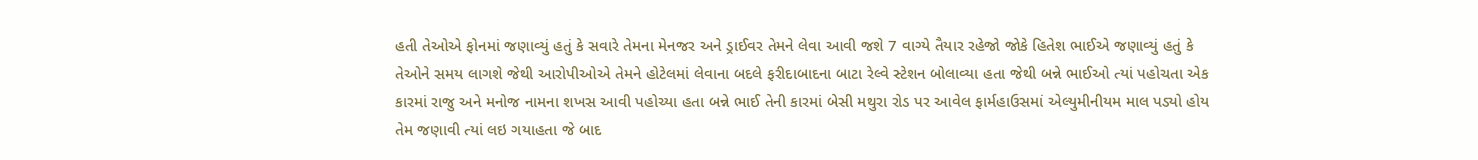હતી તેઓએ ફોનમાં જણાવ્યું હતું કે સવારે તેમના મેનજર અને ડ્રાઈવર તેમને લેવા આવી જશે 7 વાગ્યે તૈયાર રહેજો જોકે હિતેશ ભાઈએ જણાવ્યું હતું કે તેઓને સમય લાગશે જેથી આરોપીઓએ તેમને હોટેલમાં લેવાના બદલે ફરીદાબાદના બાટા રેલ્વે સ્ટેશન બોલાવ્યા હતા જેથી બન્ને ભાઈઓ ત્યાં પહોચતા એક કારમાં રાજુ અને મનોજ નામના શખસ આવી પહોચ્યા હતા બન્ને ભાઈ તેની કારમાં બેસી મથુરા રોડ પર આવેલ ફાર્મહાઉસમાં એલ્યુમીનીયમ માલ પડ્યો હોય તેમ જણાવી ત્યાં લઇ ગયાહતા જે બાદ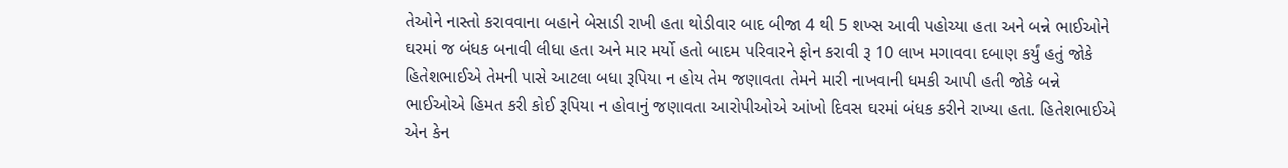તેઓને નાસ્તો કરાવવાના બહાને બેસાડી રાખી હતા થોડીવાર બાદ બીજા 4 થી 5 શખ્સ આવી પહોચ્યા હતા અને બન્ને ભાઈઓને ઘરમાં જ બંધક બનાવી લીધા હતા અને માર મર્યો હતો બાદમ પરિવારને ફોન કરાવી રૂ 10 લાખ મગાવવા દબાણ કર્યું હતું જોકે હિતેશભાઈએ તેમની પાસે આટલા બધા રૂપિયા ન હોય તેમ જણાવતા તેમને મારી નાખવાની ધમકી આપી હતી જોકે બન્ને ભાઈઓએ હિમત કરી કોઈ રૂપિયા ન હોવાનું જણાવતા આરોપીઓએ આંખો દિવસ ઘરમાં બંધક કરીને રાખ્યા હતા. હિતેશભાઈએ એન કેન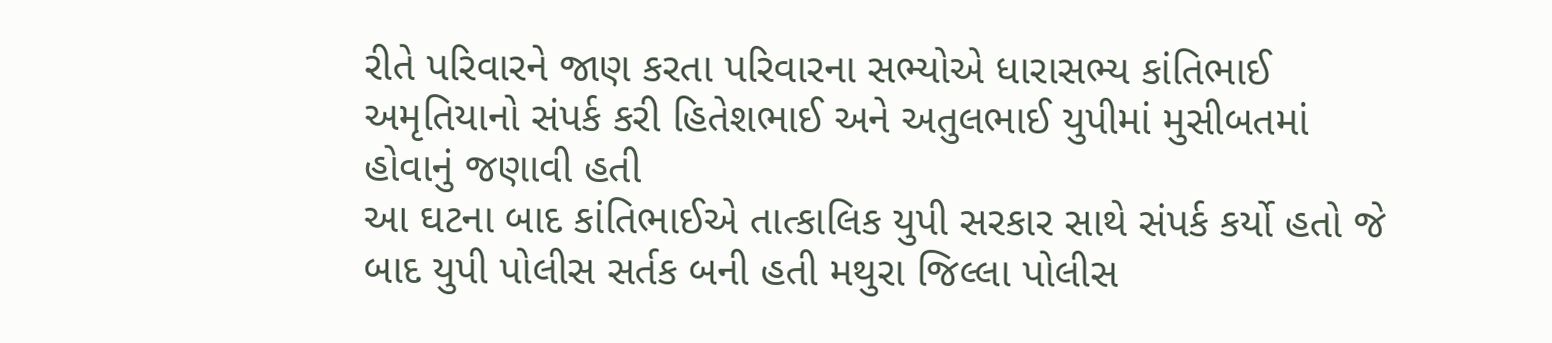રીતે પરિવારને જાણ કરતા પરિવારના સભ્યોએ ધારાસભ્ય કાંતિભાઈ અમૃતિયાનો સંપર્ક કરી હિતેશભાઈ અને અતુલભાઈ યુપીમાં મુસીબતમાં હોવાનું જણાવી હતી
આ ઘટના બાદ કાંતિભાઈએ તાત્કાલિક યુપી સરકાર સાથે સંપર્ક કર્યો હતો જે બાદ યુપી પોલીસ સર્તક બની હતી મથુરા જિલ્લા પોલીસ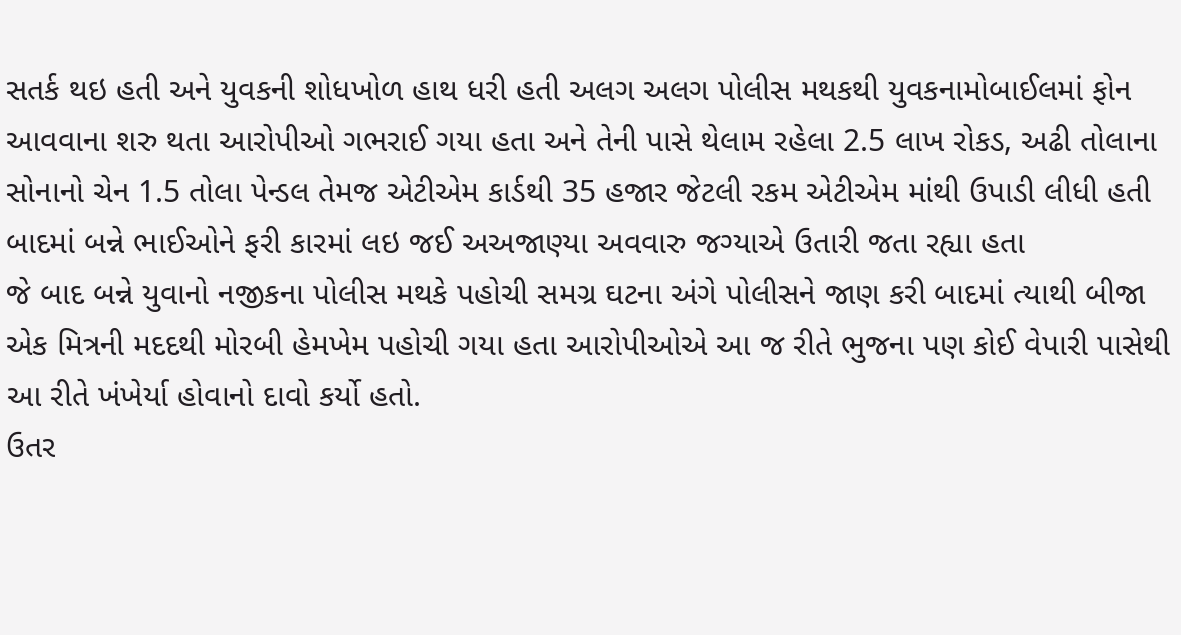સતર્ક થઇ હતી અને યુવકની શોધખોળ હાથ ધરી હતી અલગ અલગ પોલીસ મથકથી યુવકનામોબાઈલમાં ફોન આવવાના શરુ થતા આરોપીઓ ગભરાઈ ગયા હતા અને તેની પાસે થેલામ રહેલા 2.5 લાખ રોકડ, અઢી તોલાના સોનાનો ચેન 1.5 તોલા પેન્ડલ તેમજ એટીએમ કાર્ડથી 35 હજાર જેટલી રકમ એટીએમ માંથી ઉપાડી લીધી હતી બાદમાં બન્ને ભાઈઓને ફરી કારમાં લઇ જઈ અઅજાણ્યા અવવારુ જગ્યાએ ઉતારી જતા રહ્યા હતા
જે બાદ બન્ને યુવાનો નજીકના પોલીસ મથકે પહોચી સમગ્ર ઘટના અંગે પોલીસને જાણ કરી બાદમાં ત્યાથી બીજા એક મિત્રની મદદથી મોરબી હેમખેમ પહોચી ગયા હતા આરોપીઓએ આ જ રીતે ભુજના પણ કોઈ વેપારી પાસેથી આ રીતે ખંખેર્યા હોવાનો દાવો કર્યો હતો.
ઉતર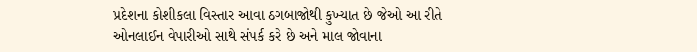પ્રદેશના કોશીકલા વિસ્તાર આવા ઠગબાજોથી કુખ્યાત છે જેઓ આ રીતે ઓનલાઈન વેપારીઓ સાથે સંપર્ક કરે છે અને માલ જોવાના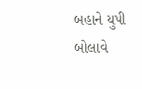બહાને યુપી બોલાવે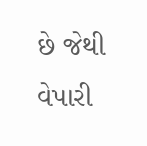છે જેથી વેપારી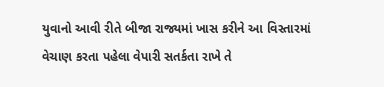યુવાનો આવી રીતે બીજા રાજ્યમાં ખાસ કરીને આ વિસ્તારમાં વેચાણ કરતા પહેલા વેપારી સતર્કતા રાખે તે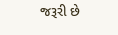જરૂરી છે